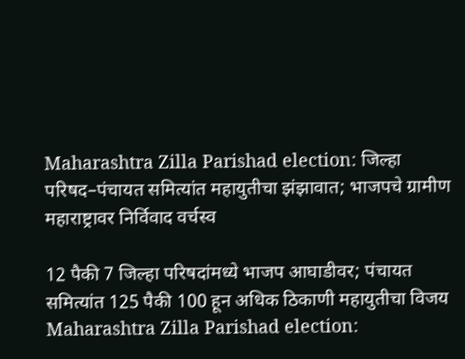Maharashtra Zilla Parishad election: जिल्हा परिषद–पंचायत समित्यांत महायुतीचा झंझावात; भाजपचे ग्रामीण महाराष्ट्रावर निर्विवाद वर्चस्व

12 पैकी 7 जिल्हा परिषदांमध्ये भाजप आघाडीवर; पंचायत समित्यांत 125 पैकी 100 हून अधिक ठिकाणी महायुतीचा विजय
Maharashtra Zilla Parishad election: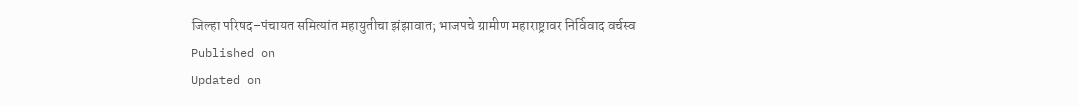जिल्हा परिषद–पंचायत समित्यांत महायुतीचा झंझावात; भाजपचे ग्रामीण महाराष्ट्रावर निर्विवाद वर्चस्व
Published on
Updated on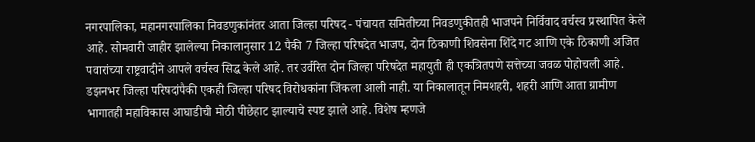नगरपालिका, महानगरपालिका निवडणुकांनंतर आता जिल्हा परिषद - पंचायत समितीच्या निवडणुकीतही भाजपने निर्विवाद वर्चस्व प्रस्थापित केले आहे. सोमवारी जाहीर झालेल्या निकालानुसार 12 पैकी 7 जिल्हा परिषदेत भाजप, दोन ठिकाणी शिवसेना शिंदे गट आणि एके ठिकाणी अजित पवारांच्या राष्ट्रवादीने आपले वर्चस्व सिद्ध केले आहे. तर उर्वरित दोन जिल्हा परिषदेत महायुती ही एकत्रितपणे सत्तेच्या जवळ पोहोचली आहे. डझनभर जिल्हा परिषदांपैकी एकही जिल्हा परिषद विरोधकांना जिंकला आली नाही. या निकालातून निमशहरी, शहरी आणि आता ग्रामीण भागातही महाविकास आघाडीची मोठी पीछेहाट झाल्याचे स्पष्ट झाले आहे. विशेष म्हणजे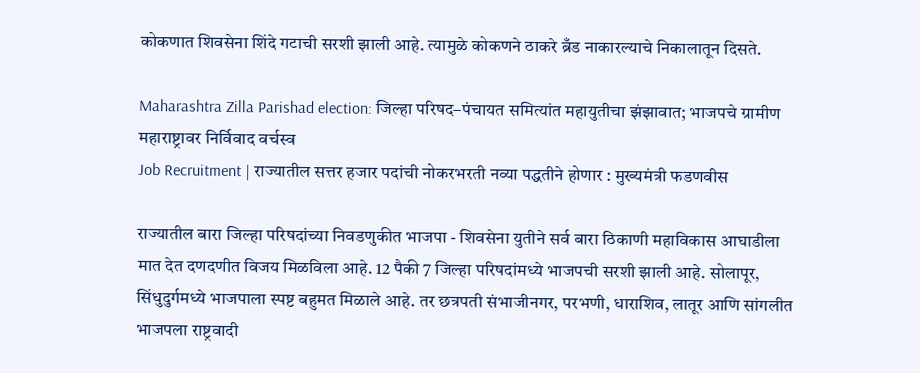कोकणात शिवसेना शिंदे गटाची सरशी झाली आहे. त्यामुळे कोकणने ठाकरे ब्रँड नाकारल्याचे निकालातून दिसते.

Maharashtra Zilla Parishad election: जिल्हा परिषद–पंचायत समित्यांत महायुतीचा झंझावात; भाजपचे ग्रामीण महाराष्ट्रावर निर्विवाद वर्चस्व
Job Recruitment | राज्यातील सत्तर हजार पदांची नोकरभरती नव्या पद्धतीने होणार : मुख्यमंत्री फडणवीस

राज्यातील बारा जिल्हा परिषदांच्या निवडणुकीत भाजपा - शिवसेना युतीने सर्व बारा ठिकाणी महाविकास आघाडीला मात देत दणदणीत विजय मिळविला आहे. 12 पैकी 7 जिल्हा परिषदांमध्ये भाजपची सरशी झाली आहे. सोलापूर, सिंधुदुर्गमध्ये भाजपाला स्पष्ट बहुमत मिळाले आहे. तर छत्रपती संभाजीनगर, परभणी, धाराशिव, लातूर आणि सांगलीत भाजपला राष्ट्रवादी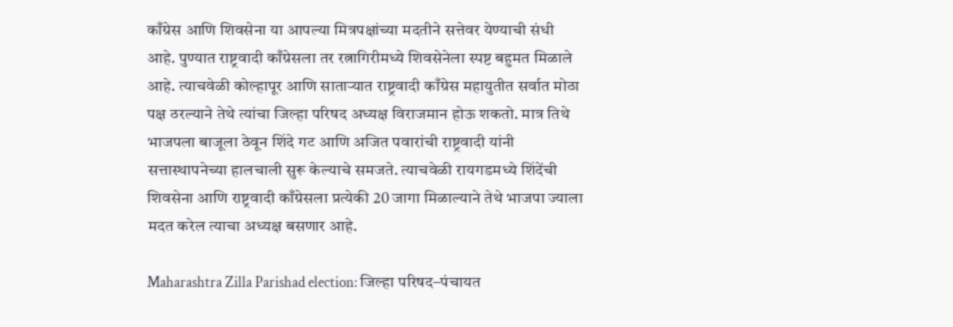काँग्रेस आणि शिवसेना या आपल्या मित्रपक्षांच्या मदतीने सत्तेवर येण्याची संधी आहे. पुण्यात राष्ट्रवादी काँग्रेसला तर रत्नागिरीमध्ये शिवसेनेला स्पष्ट बहुमत मिळाले आहे. त्याचवेळी कोल्हापूर आणि साताऱ्यात राष्ट्रवादी काँग्रेस महायुतीत सर्वात मोठा पक्ष ठरल्याने तेथे त्यांचा जिल्हा परिषद अध्यक्ष विराजमान होऊ शकतो. मात्र तिथे भाजपला बाजूला ठेवून शिंदे गट आणि अजित पवारांची राष्ट्रवादी यांनी सत्तास्थापनेच्या हालचाली सुरू केल्याचे समजते. त्याचवेळी रायगडमध्ये शिंदेंची शिवसेना आणि राष्ट्रवादी काँग्रेसला प्रत्येकी 20 जागा मिळाल्याने तेथे भाजपा ज्याला मदत करेल त्याचा अध्यक्ष बसणार आहे.

Maharashtra Zilla Parishad election: जिल्हा परिषद–पंचायत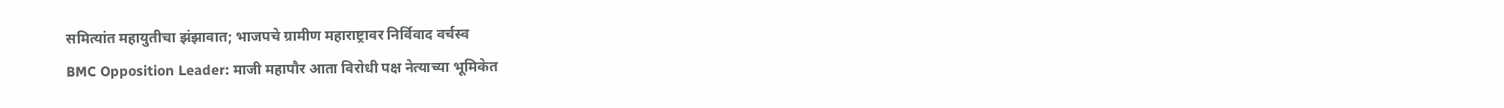समित्यांत महायुतीचा झंझावात; भाजपचे ग्रामीण महाराष्ट्रावर निर्विवाद वर्चस्व
BMC Opposition Leader: माजी महापौर आता विरोधी पक्ष नेत्याच्या भूमिकेत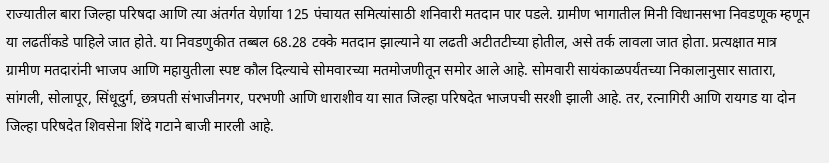राज्यातील बारा जिल्हा परिषदा आणि त्या अंतर्गत येर्ण़ाया 125 पंचायत समित्यांसाठी शनिवारी मतदान पार पडले. ग्रामीण भागातील मिनी विधानसभा निवडणूक म्हणून या लढतींकडे पाहिले जात होते. या निवडणुकीत तब्बल 68.28 टक्के मतदान झाल्याने या लढती अटीतटीच्या होतील, असे तर्क लावला जात होता. प्रत्यक्षात मात्र ग्रामीण मतदारांनी भाजप आणि महायुतीला स्पष्ट कौल दिल्याचे सोमवारच्या मतमोजणीतून समोर आले आहे. सोमवारी सायंकाळपर्यंतच्या निकालानुसार सातारा, सांगली, सोलापूर, सिंधूदुर्ग, छत्रपती संभाजीनगर, परभणी आणि धाराशीव या सात जिल्हा परिषदेत भाजपची सरशी झाली आहे. तर, रत्नागिरी आणि रायगड या दोन जिल्हा परिषदेत शिवसेना शिंदे गटाने बाजी मारली आहे.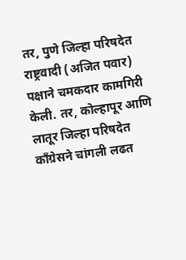तर, पुणे जिल्हा परिषदेत राष्ट्रवादी (अजित पवार) पक्षाने चमकदार कामगिरी केली. तर, कोल्हापूर आणि लातूर जिल्हा परिषदेत काँग्रेसने चांगली लढत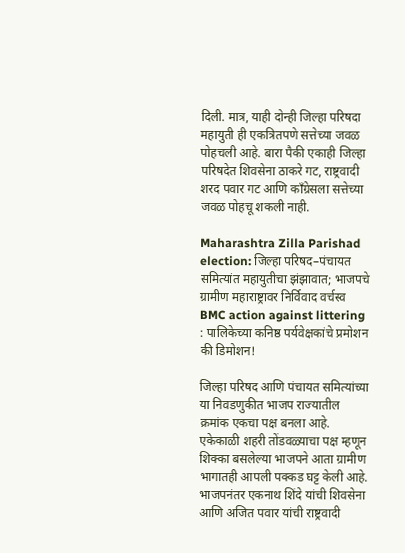दिली. मात्र, याही दोन्ही जिल्हा परिषदा महायुती ही एकत्रितपणे सत्तेच्या जवळ पोहचली आहे. बारा पैकी एकाही जिल्हा परिषदेत शिवसेना ठाकरे गट, राष्ट्रवादी शरद पवार गट आणि काँग्रेसला सत्तेच्या जवळ पोहचू शकली नाही.

Maharashtra Zilla Parishad election: जिल्हा परिषद–पंचायत समित्यांत महायुतीचा झंझावात; भाजपचे ग्रामीण महाराष्ट्रावर निर्विवाद वर्चस्व
BMC action against littering : पालिकेच्या कनिष्ठ पर्यवेक्षकांचे प्रमोशन की डिमोशन!

जिल्हा परिषद आणि पंचायत समित्यांच्या या निवडणुकीत भाजप राज्यातील क्रमांक एकचा पक्ष बनला आहे. एकेकाळी शहरी तोंडवळ्याचा पक्ष म्हणून शिक्का बसलेल्या भाजपने आता ग्रामीण भागातही आपली पक्कड घट्ट केली आहे. भाजपनंतर एकनाथ शिंदे यांची शिवसेना आणि अजित पवार यांची राष्ट्रवादी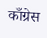काँग्रेस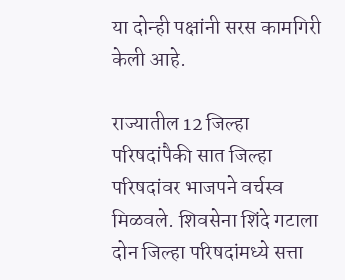या दोन्ही पक्षांनी सरस कामगिरी केली आहे.

राज्यातील 12 जिल्हा परिषदांपैकी सात जिल्हा परिषदांवर भाजपने वर्चस्व मिळवले. शिवसेना शिंदे गटाला दोन जिल्हा परिषदांमध्ये सत्ता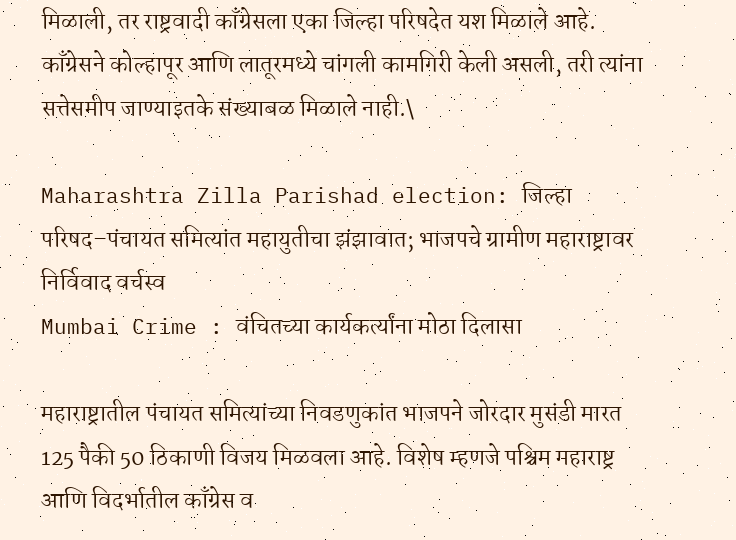मिळाली, तर राष्ट्रवादी काँग्रेसला एका जिल्हा परिषदेत यश मिळाले आहे. काँग्रेसने कोल्हापूर आणि लातूरमध्ये चांगली कामगिरी केली असली, तरी त्यांना सत्तेसमीप जाण्याइतके संख्याबळ मिळाले नाही.\

Maharashtra Zilla Parishad election: जिल्हा परिषद–पंचायत समित्यांत महायुतीचा झंझावात; भाजपचे ग्रामीण महाराष्ट्रावर निर्विवाद वर्चस्व
Mumbai Crime : वंचितच्या कार्यकर्त्यांना मोठा दिलासा

महाराष्ट्रातील पंचायत समित्यांच्या निवडणुकांत भाजपने जोरदार मुसंडी मारत 125 पैकी 50 ठिकाणी विजय मिळवला आहे. विशेष म्हणजे पश्चिम महाराष्ट्र आणि विदर्भातील काँग्रेस व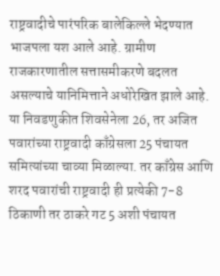राष्ट्रवादीचे पारंपरिक बालेकिल्ले भेदण्यात भाजपला यश आले आहे. ग्रामीण राजकारणातील सत्तासमीकरणे बदलत असल्याचे यानिमित्ताने अधोरेखित झाले आहे. या निवडणुकीत शिवसेनेला 26, तर अजित पवारांच्या राष्ट्रवादी काँग्रेसला 25 पंचायत समित्यांच्या चाव्या मिळाल्या. तर काँग्रेस आणि शरद पवारांची राष्ट्रवादी ही प्रत्येकी 7-8 ठिकाणी तर ठाकरे गट 5 अशी पंचायत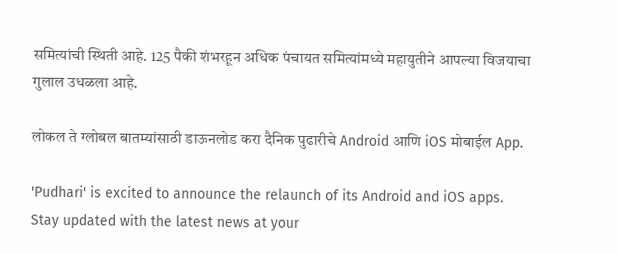समित्यांची स्थिती आहे. 125 पैकी शंभरहून अधिक पंचायत समित्यांमध्ये महायुतीने आपल्या विजयाचा गुलाल उधळला आहे.

लोकल ते ग्लोबल बातम्यांसाठी डाऊनलोड करा दैनिक पुढारीचे Android आणि iOS मोबाईल App.

'Pudhari' is excited to announce the relaunch of its Android and iOS apps. Stay updated with the latest news at your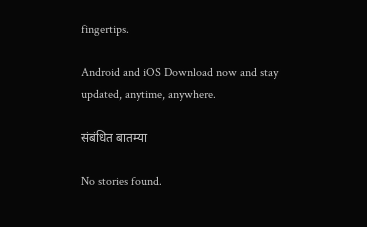fingertips.

Android and iOS Download now and stay updated, anytime, anywhere.

संबंधित बातम्या

No stories found.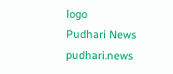logo
Pudhari News
pudhari.news